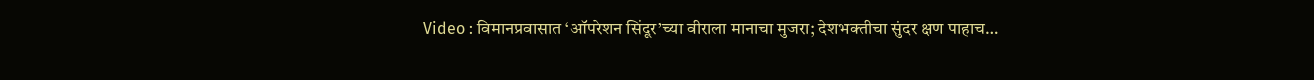Video : विमानप्रवासात ‘ऑपरेशन सिंदूर’च्या वीराला मानाचा मुजरा; देशभक्तीचा सुंदर क्षण पाहाच…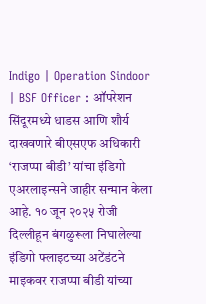Indigo | Operation Sindoor | BSF Officer : ऑपरेशन सिंदूरमध्ये धाडस आणि शौर्य दाखवणारे बीएसएफ अधिकारी ‘राजप्पा बीडी’ यांचा इंडिगो एअरलाइन्सने जाहीर सन्मान केला आहे. १० जून २०२५ रोजी दिल्लीहून बंगळुरूला निघालेल्या इंडिगो फ्लाइटच्या अटेंडंटने माइकवर राजप्पा बीडी यांच्या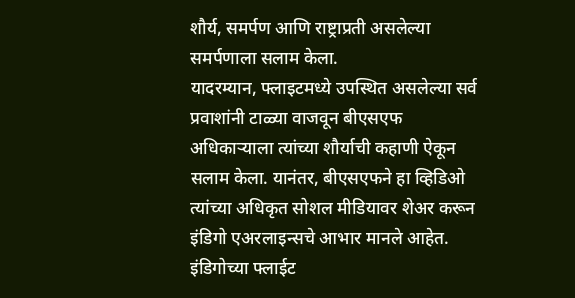शौर्य, समर्पण आणि राष्ट्राप्रती असलेल्या समर्पणाला सलाम केला.
यादरम्यान, फ्लाइटमध्ये उपस्थित असलेल्या सर्व प्रवाशांनी टाळ्या वाजवून बीएसएफ अधिकाऱ्याला त्यांच्या शौर्याची कहाणी ऐकून सलाम केला. यानंतर, बीएसएफने हा व्हिडिओ त्यांच्या अधिकृत सोशल मीडियावर शेअर करून इंडिगो एअरलाइन्सचे आभार मानले आहेत.
इंडिगोच्या फ्लाईट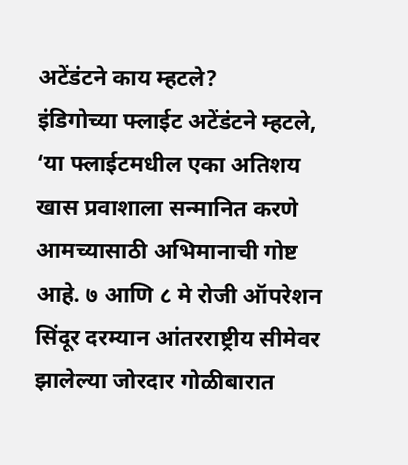अटेंडंटने काय म्हटले?
इंडिगोच्या फ्लाईट अटेंडंटने म्हटले, ‘या फ्लाईटमधील एका अतिशय खास प्रवाशाला सन्मानित करणे आमच्यासाठी अभिमानाची गोष्ट आहे. ७ आणि ८ मे रोजी ऑपरेशन सिंदूर दरम्यान आंतरराष्ट्रीय सीमेवर झालेल्या जोरदार गोळीबारात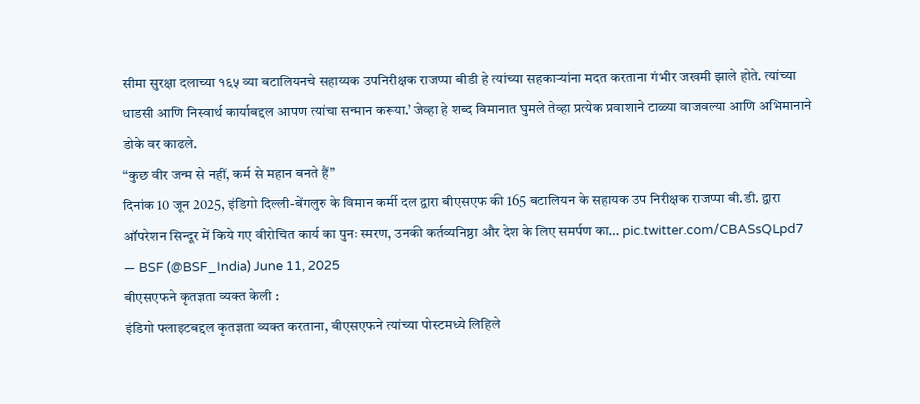सीमा सुरक्षा दलाच्या १६५ व्या बटालियनचे सहाय्यक उपनिरीक्षक राजप्पा बीडी हे त्यांच्या सहकाऱ्यांना मदत करताना गंभीर जखमी झाले होते. त्यांच्या धाडसी आणि निस्वार्थ कार्याबद्दल आपण त्यांचा सन्मान करूया.’ जेव्हा हे शब्द विमानात घुमले तेव्हा प्रत्येक प्रवाशाने टाळ्या वाजवल्या आणि अभिमानाने डोके वर काढले.
“कुछ वीर जन्म से नहीं, कर्म से महान बनते हैं”
दिनांक 10 जून 2025, इंडिगो दिल्ली-बेंगलुरु के विमान कर्मी दल द्वारा बीएसएफ की 165 बटालियन के सहायक उप निरीक्षक राजप्पा बी.डी. द्वारा ऑपरेशन सिन्दूर में किये गए वीरोचित कार्य का पुनः स्मरण, उनकी कर्तव्यनिष्ठा और देश के लिए समर्पण का… pic.twitter.com/CBASsQLpd7
— BSF (@BSF_India) June 11, 2025
बीएसएफने कृतज्ञता व्यक्त केली :
इंडिगो फ्लाइटबद्दल कृतज्ञता व्यक्त करताना, बीएसएफने त्यांच्या पोस्टमध्ये लिहिले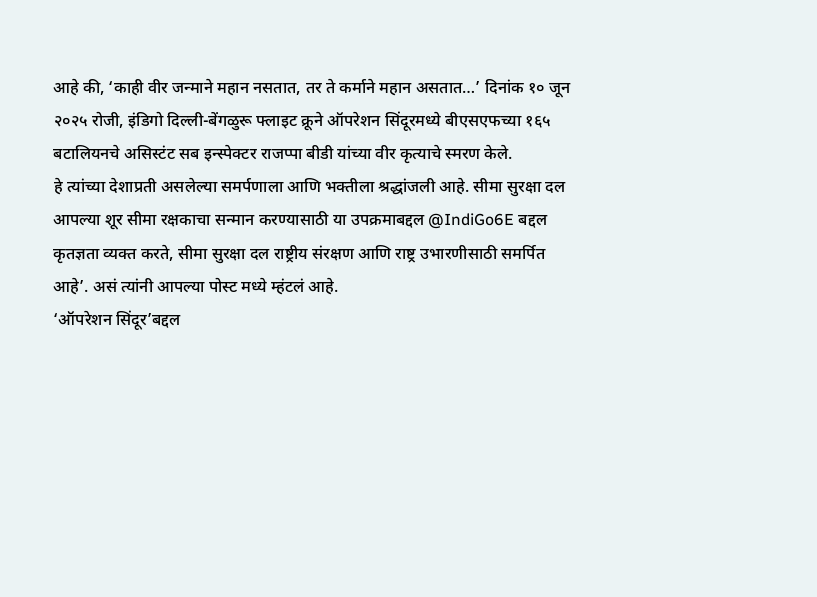आहे की, ‘काही वीर जन्माने महान नसतात, तर ते कर्माने महान असतात…’ दिनांक १० जून २०२५ रोजी, इंडिगो दिल्ली-बेंगळुरू फ्लाइट क्रूने ऑपरेशन सिंदूरमध्ये बीएसएफच्या १६५ बटालियनचे असिस्टंट सब इन्स्पेक्टर राजप्पा बीडी यांच्या वीर कृत्याचे स्मरण केले.
हे त्यांच्या देशाप्रती असलेल्या समर्पणाला आणि भक्तीला श्रद्धांजली आहे. सीमा सुरक्षा दल आपल्या शूर सीमा रक्षकाचा सन्मान करण्यासाठी या उपक्रमाबद्दल @IndiGo6E बद्दल कृतज्ञता व्यक्त करते, सीमा सुरक्षा दल राष्ट्रीय संरक्षण आणि राष्ट्र उभारणीसाठी समर्पित आहे’. असं त्यांनी आपल्या पोस्ट मध्ये म्हंटलं आहे.
‘ऑपरेशन सिंदूर’बद्दल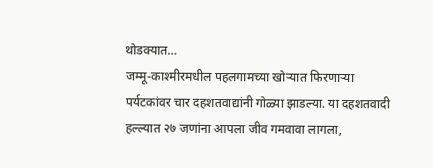थोडक्यात…
जम्मू-काश्मीरमधील पहलगामच्या खोऱ्यात फिरणाऱ्या पर्यटकांवर चार दहशतवाद्यांनी गोळ्या झाडल्या. या दहशतवादी हल्ल्यात २७ जणांना आपला जीव गमवावा लागला,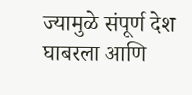ज्यामुळे संपूर्ण देश घाबरला आणि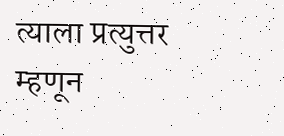त्याला प्रत्युत्तर म्हणून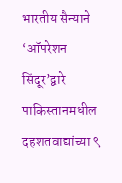भारतीय सैन्याने ‘ऑपरेशन सिंदूर’द्वारे पाकिस्तानमधील दहशतवाद्यांच्या ९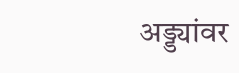अड्ड्यांवर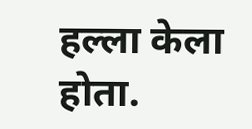हल्ला केला होता.